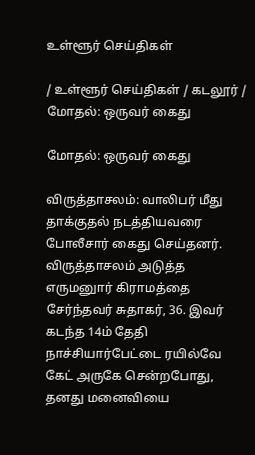உள்ளூர் செய்திகள்

/ உள்ளூர் செய்திகள் / கடலூர் / மோதல்: ஒருவர் கைது

மோதல்: ஒருவர் கைது

விருத்தாசலம்: வாலிபர் மீது தாக்குதல் நடத்தியவரை போலீசார் கைது செய்தனர். விருத்தாசலம் அடுத்த எருமனுார் கிராமத்தை சேர்ந்தவர் சுதாகர், 36. இவர் கடந்த 14ம் தேதி நாச்சியார்பேட்டை ரயில்வே கேட் அருகே சென்றபோது, தனது மனைவியை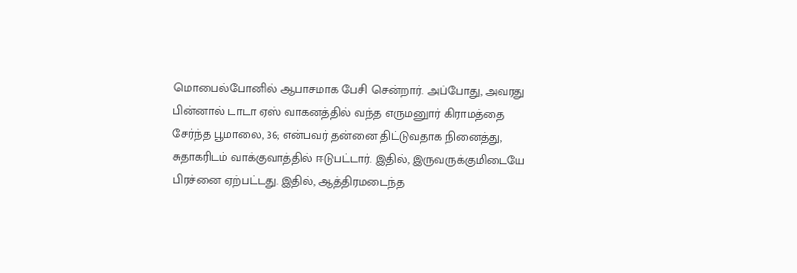மொபைல்போனில் ஆபாசமாக பேசி சென்றார். அப்போது, அவரது பின்னால் டாடா ஏஸ் வாகனத்தில் வந்த எருமனுார் கிராமத்தை சேர்ந்த பூமாலை, 36; என்பவர் தன்னை திட்டுவதாக நினைத்து, சுதாகரிடம் வாக்குவாத்தில் ஈடுபட்டார். இதில், இருவருக்குமிடையே பிரச்னை ஏற்பட்டது. இதில், ஆத்திரமடைந்த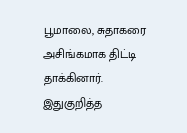பூமாலை, சுதாகரை அசிங்கமாக திட்டி தாக்கினார். இதுகுறித்த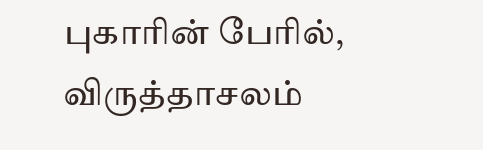புகாரின் பேரில், விருத்தாசலம்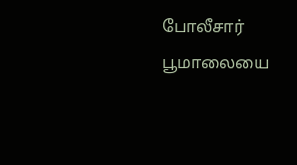போலீசார் பூமாலையை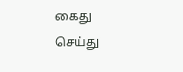கைது செய்து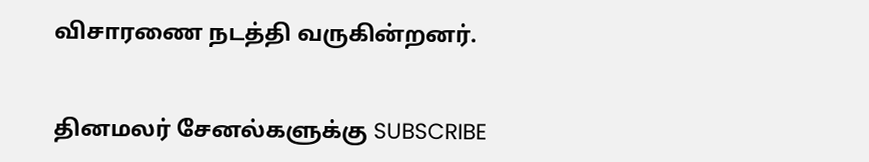விசாரணை நடத்தி வருகின்றனர்.


தினமலர் சேனல்களுக்கு SUBSCRIBE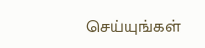செய்யுங்கள்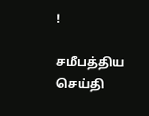!

சமீபத்திய செய்தி